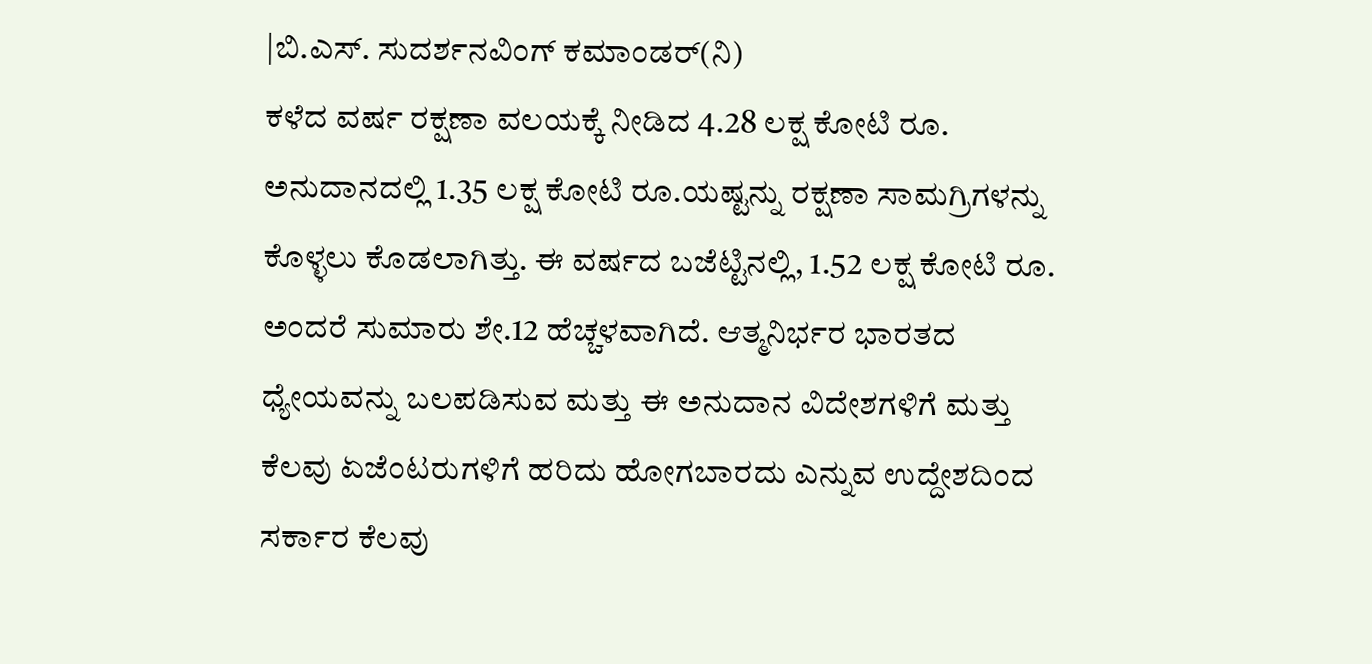|ಬಿ.ಎಸ್. ಸುದರ್ಶನವಿಂಗ್ ಕಮಾಂಡರ್(ನಿ)
ಕಳೆದ ವರ್ಷ ರಕ್ಷಣಾ ವಲಯಕ್ಕೆ ನೀಡಿದ 4.28 ಲಕ್ಷ ಕೋಟಿ ರೂ. ಅನುದಾನದಲ್ಲಿ 1.35 ಲಕ್ಷ ಕೋಟಿ ರೂ.ಯಷ್ಟನ್ನು ರಕ್ಷಣಾ ಸಾಮಗ್ರಿಗಳನ್ನು ಕೊಳ್ಳಲು ಕೊಡಲಾಗಿತ್ತು. ಈ ವರ್ಷದ ಬಜೆಟ್ಟಿನಲ್ಲಿ, 1.52 ಲಕ್ಷ ಕೋಟಿ ರೂ. ಅಂದರೆ ಸುಮಾರು ಶೇ.12 ಹೆಚ್ಚಳವಾಗಿದೆ. ಆತ್ಮನಿರ್ಭರ ಭಾರತದ ಧ್ಯೇಯವನ್ನು ಬಲಪಡಿಸುವ ಮತ್ತು ಈ ಅನುದಾನ ವಿದೇಶಗಳಿಗೆ ಮತ್ತು ಕೆಲವು ಏಜೆಂಟರುಗಳಿಗೆ ಹರಿದು ಹೋಗಬಾರದು ಎನ್ನುವ ಉದ್ದೇಶದಿಂದ ಸರ್ಕಾರ ಕೆಲವು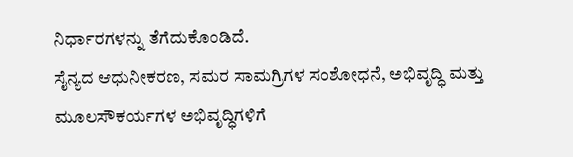ನಿರ್ಧಾರಗಳನ್ನು ತೆಗೆದುಕೊಂಡಿದೆ.
ಸೈನ್ಯದ ಆಧುನೀಕರಣ, ಸಮರ ಸಾಮಗ್ರಿಗಳ ಸಂಶೋಧನೆ, ಅಭಿವೃದ್ಧಿ ಮತ್ತು ಮೂಲಸೌಕರ್ಯಗಳ ಅಭಿವೃದ್ಧಿಗಳಿಗೆ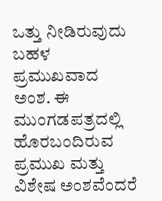ಒತ್ತು ನೀಡಿರುವುದು ಬಹಳ ಪ್ರಮುಖವಾದ ಅಂಶ. ಈ ಮುಂಗಡಪತ್ರದಲ್ಲಿ ಹೊರಬಂದಿರುವ ಪ್ರಮುಖ ಮತ್ತು ವಿಶೇಷ ಅಂಶವೆಂದರೆ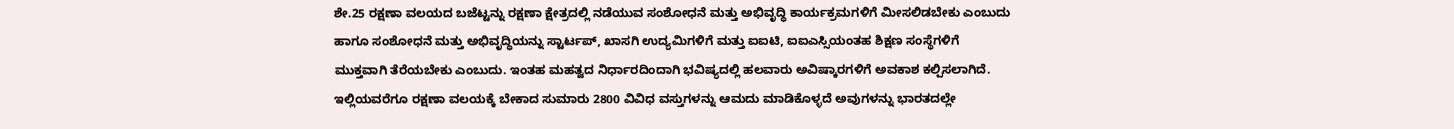ಶೇ.25 ರಕ್ಷಣಾ ವಲಯದ ಬಜೆಟ್ಟನ್ನು ರಕ್ಷಣಾ ಕ್ಷೇತ್ರದಲ್ಲಿ ನಡೆಯುವ ಸಂಶೋಧನೆ ಮತ್ತು ಅಭಿವೃದ್ಧಿ ಕಾರ್ಯಕ್ರಮಗಳಿಗೆ ಮೀಸಲಿಡಬೇಕು ಎಂಬುದು ಹಾಗೂ ಸಂಶೋಧನೆ ಮತ್ತು ಅಭಿವೃದ್ಧಿಯನ್ನು ಸ್ಟಾರ್ಟಪ್, ಖಾಸಗಿ ಉದ್ಯಮಿಗಳಿಗೆ ಮತ್ತು ಐಐಟಿ, ಐಐಎಸ್ಸಿಯಂತಹ ಶಿಕ್ಷಣ ಸಂಸ್ಥೆಗಳಿಗೆ ಮುಕ್ತವಾಗಿ ತೆರೆಯಬೇಕು ಎಂಬುದು. ಇಂತಹ ಮಹತ್ವದ ನಿರ್ಧಾರದಿಂದಾಗಿ ಭವಿಷ್ಯದಲ್ಲಿ ಹಲವಾರು ಅವಿಷ್ಕಾರಗಳಿಗೆ ಅವಕಾಶ ಕಲ್ಪಿಸಲಾಗಿದೆ.
ಇಲ್ಲಿಯವರೆಗೂ ರಕ್ಷಣಾ ವಲಯಕ್ಕೆ ಬೇಕಾದ ಸುಮಾರು 2800 ವಿವಿಧ ವಸ್ತುಗಳನ್ನು ಆಮದು ಮಾಡಿಕೊಳ್ಳದೆ ಅವುಗಳನ್ನು ಭಾರತದಲ್ಲೇ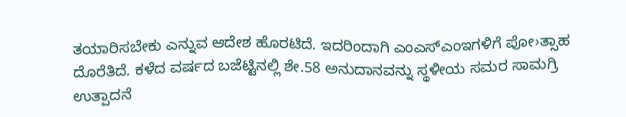ತಯಾರಿಸಬೇಕು ಎನ್ನುವ ಆದೇಶ ಹೊರಟಿದೆ. ಇದರಿಂದಾಗಿ ಎಂಎಸ್ಎಂಇಗಳಿಗೆ ಪೋ›ತ್ಸಾಹ ದೊರೆತಿದೆ. ಕಳೆದ ವರ್ಷದ ಬಜೆಟ್ಟಿನಲ್ಲಿ ಶೇ.58 ಅನುದಾನವನ್ನು ಸ್ಥಳೀಯ ಸಮರ ಸಾಮಗ್ರಿ ಉತ್ಪಾದನೆ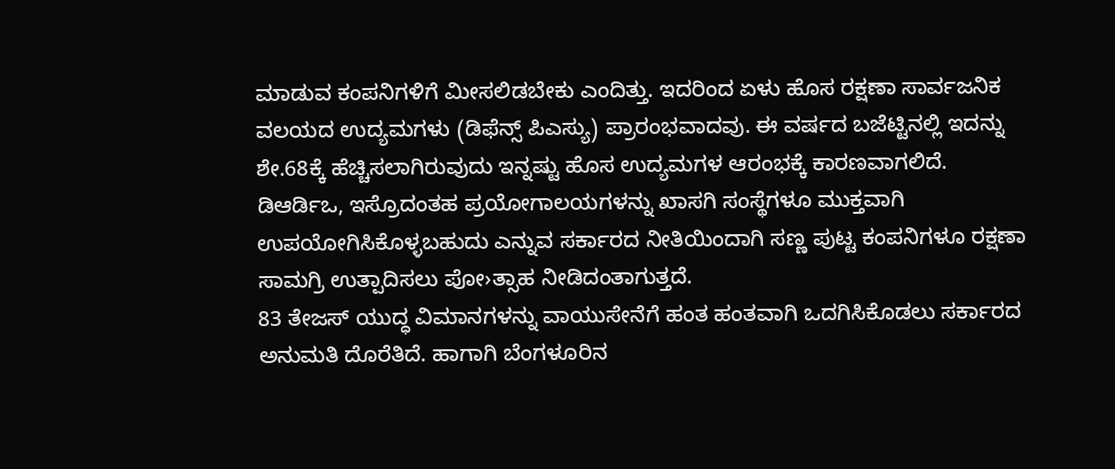ಮಾಡುವ ಕಂಪನಿಗಳಿಗೆ ಮೀಸಲಿಡಬೇಕು ಎಂದಿತ್ತು. ಇದರಿಂದ ಏಳು ಹೊಸ ರಕ್ಷಣಾ ಸಾರ್ವಜನಿಕ ವಲಯದ ಉದ್ಯಮಗಳು (ಡಿಫೆನ್ಸ್ ಪಿಎಸ್ಯು) ಪ್ರಾರಂಭವಾದವು. ಈ ವರ್ಷದ ಬಜೆಟ್ಟಿನಲ್ಲಿ ಇದನ್ನು ಶೇ.68ಕ್ಕೆ ಹೆಚ್ಚಿಸಲಾಗಿರುವುದು ಇನ್ನಷ್ಟು ಹೊಸ ಉದ್ಯಮಗಳ ಆರಂಭಕ್ಕೆ ಕಾರಣವಾಗಲಿದೆ. ಡಿಆರ್ಡಿಒ, ಇಸ್ರೊದಂತಹ ಪ್ರಯೋಗಾಲಯಗಳನ್ನು ಖಾಸಗಿ ಸಂಸ್ಥೆಗಳೂ ಮುಕ್ತವಾಗಿ ಉಪಯೋಗಿಸಿಕೊಳ್ಳಬಹುದು ಎನ್ನುವ ಸರ್ಕಾರದ ನೀತಿಯಿಂದಾಗಿ ಸಣ್ಣ ಪುಟ್ಟ ಕಂಪನಿಗಳೂ ರಕ್ಷಣಾ ಸಾಮಗ್ರಿ ಉತ್ಪಾದಿಸಲು ಪೋ›ತ್ಸಾಹ ನೀಡಿದಂತಾಗುತ್ತದೆ.
83 ತೇಜಸ್ ಯುದ್ಧ ವಿಮಾನಗಳನ್ನು ವಾಯುಸೇನೆಗೆ ಹಂತ ಹಂತವಾಗಿ ಒದಗಿಸಿಕೊಡಲು ಸರ್ಕಾರದ ಅನುಮತಿ ದೊರೆತಿದೆ. ಹಾಗಾಗಿ ಬೆಂಗಳೂರಿನ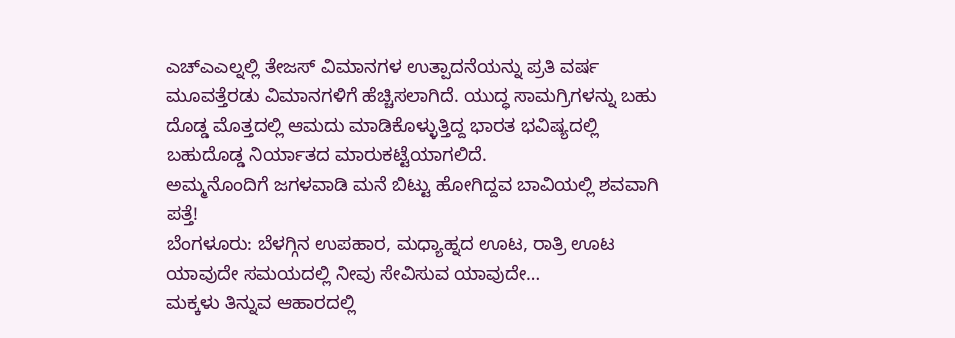ಎಚ್ಎಎಲ್ನಲ್ಲಿ ತೇಜಸ್ ವಿಮಾನಗಳ ಉತ್ಪಾದನೆಯನ್ನು ಪ್ರತಿ ವರ್ಷ ಮೂವತ್ತೆರಡು ವಿಮಾನಗಳಿಗೆ ಹೆಚ್ಚಿಸಲಾಗಿದೆ. ಯುದ್ಧ ಸಾಮಗ್ರಿಗಳನ್ನು ಬಹು ದೊಡ್ಡ ಮೊತ್ತದಲ್ಲಿ ಆಮದು ಮಾಡಿಕೊಳ್ಳುತ್ತಿದ್ದ ಭಾರತ ಭವಿಷ್ಯದಲ್ಲಿ ಬಹುದೊಡ್ಡ ನಿರ್ಯಾತದ ಮಾರುಕಟ್ಟೆಯಾಗಲಿದೆ.
ಅಮ್ಮನೊಂದಿಗೆ ಜಗಳವಾಡಿ ಮನೆ ಬಿಟ್ಟು ಹೋಗಿದ್ದವ ಬಾವಿಯಲ್ಲಿ ಶವವಾಗಿ ಪತ್ತೆ!
ಬೆಂಗಳೂರು: ಬೆಳಗ್ಗಿನ ಉಪಹಾರ, ಮಧ್ಯಾಹ್ನದ ಊಟ, ರಾತ್ರಿ ಊಟ ಯಾವುದೇ ಸಮಯದಲ್ಲಿ ನೀವು ಸೇವಿಸುವ ಯಾವುದೇ…
ಮಕ್ಕಳು ತಿನ್ನುವ ಆಹಾರದಲ್ಲಿ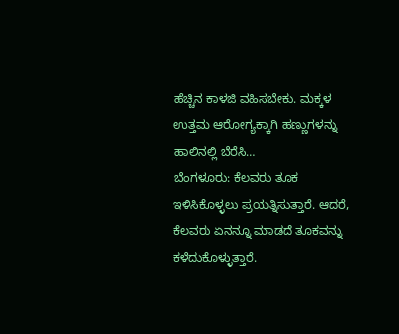ಹೆಚ್ಚಿನ ಕಾಳಜಿ ವಹಿಸಬೇಕು. ಮಕ್ಕಳ ಉತ್ತಮ ಆರೋಗ್ಯಕ್ಕಾಗಿ ಹಣ್ಣುಗಳನ್ನು ಹಾಲಿನಲ್ಲಿ ಬೆರೆಸಿ…
ಬೆಂಗಳೂರು: ಕೆಲವರು ತೂಕ ಇಳಿಸಿಕೊಳ್ಳಲು ಪ್ರಯತ್ನಿಸುತ್ತಾರೆ. ಆದರೆ, ಕೆಲವರು ಏನನ್ನೂ ಮಾಡದೆ ತೂಕವನ್ನು ಕಳೆದುಕೊಳ್ಳುತ್ತಾರೆ.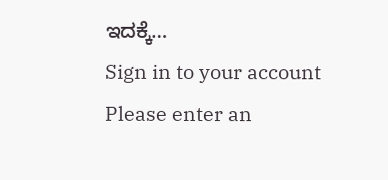ಇದಕ್ಕೆ…
Sign in to your account
Please enter an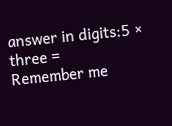answer in digits:5 × three =
Remember me